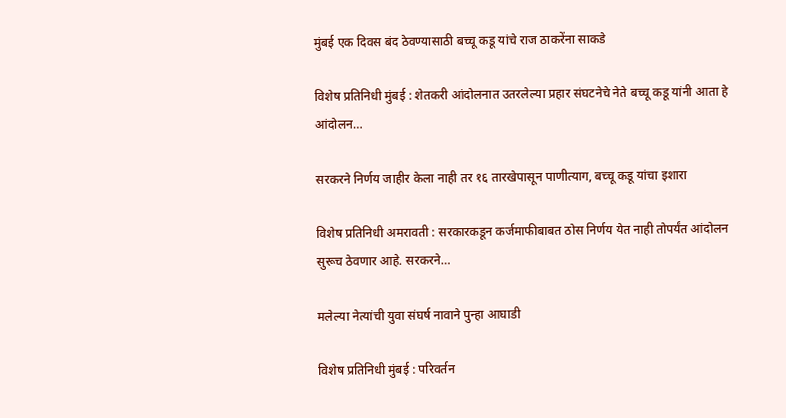मुंबई एक दिवस बंद ठेवण्यासाठी बच्चू कडू यांचे राज ठाकरेंना साकडे

विशेष प्रतिनिधी मुंबई : शेतकरी आंदोलनात उतरलेल्या प्रहार संघटनेचे नेते बच्चू कडू यांनी आता हे आंदोलन…

सरकरने निर्णय जाहीर केला नाही तर १६ तारखेपासून पाणीत्याग, बच्चू कडू यांचा इशारा

विशेष प्रतिनिधी अमरावती : सरकारकडून कर्जमाफीबाबत ठोस निर्णय येत नाही तोपर्यंत आंदोलन सुरूच ठेवणार आहे. सरकरने…

मलेल्या नेत्यांची युवा संघर्ष नावाने पुन्हा आघाडी

विशेष प्रतिनिधी मुंबई : परिवर्तन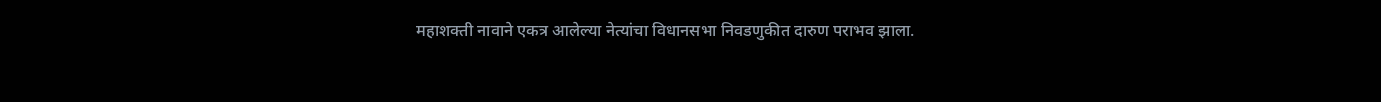महाशक्ती नावाने एकत्र आलेल्या नेत्यांचा विधानसभा निवडणुकीत दारुण पराभव झाला.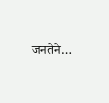जनतेने…